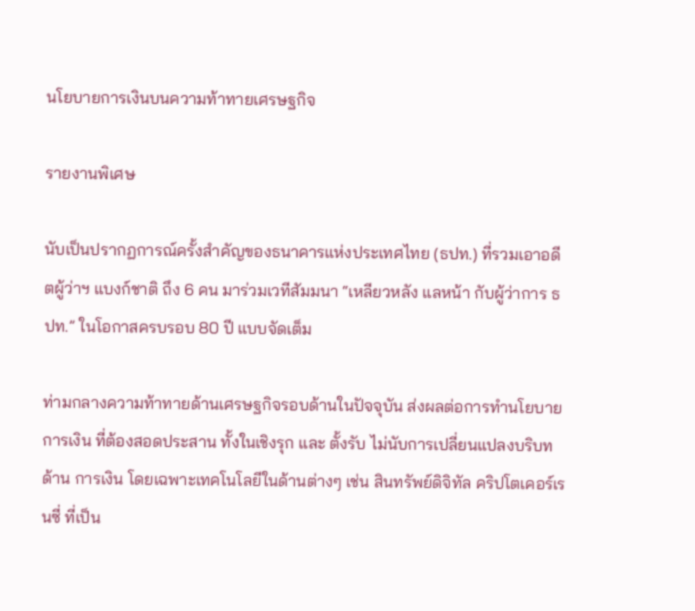นโยบายการเงินบนความท้าทายเศรษฐกิจ

รายงานพิเศษ

นับเป็นปรากฏการณ์ครั้งสำคัญของธนาคารแห่งประเทศไทย (ธปท.) ที่รวมเอาอดีตผู้ว่าฯ แบงก์ชาติ ถึง 6 คน มาร่วมเวทีสัมมนา “เหลียวหลัง แลหน้า กับผู้ว่าการ ธปท.” ในโอกาสครบรอบ 80 ปี แบบจัดเต็ม

ท่ามกลางความท้าทายด้านเศรษฐกิจรอบด้านในปัจจุบัน ส่งผลต่อการทำนโยบาย การเงิน ที่ต้องสอดประสาน ทั้งในเชิงรุก และ ตั้งรับ ไม่นับการเปลี่ยนแปลงบริบทด้าน การเงิน โดยเฉพาะเทคโนโลยีในด้านต่างๆ เช่น สินทรัพย์ดิจิทัล คริปโตเคอร์เรนซี่ ที่เป็น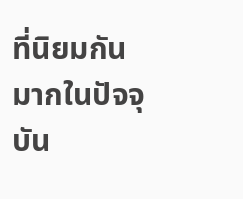ที่นิยมกันมากในปัจจุบัน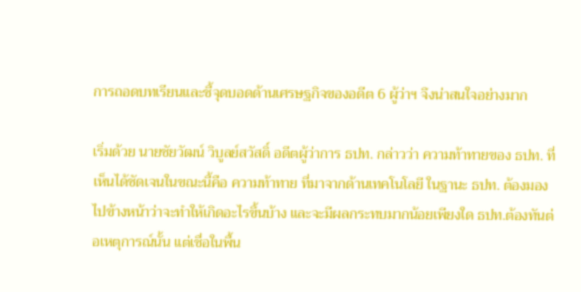การถอดบทเรียนและชี้จุดบอดด้านเศรษฐกิจของอดีต 6 ผู้ว่าฯ จึงน่าสนใจอย่างมาก

เริ่มด้วย นายชัยวัฒน์ วิบูลย์สวัสดิ์ อดีตผู้ว่าการ ธปท. กล่าวว่า ความท้าทายของ ธปท. ที่เห็นได้ชัดเจนในขณะนี้คือ ความท้าทาย ที่มาจากด้านเทคโนโลยี ในฐานะ ธปท. ต้องมองไปข้างหน้าว่าจะทำให้เกิดอะไรขึ้นบ้าง และจะมีผลกระทบมากน้อยเพียงใด ธปท.ต้องทันต่อเหตุการณ์นั้น แต่เชื่อในพื้น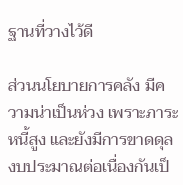ฐานที่วางไว้ดี

ส่วนนโยบายการคลัง มีความน่าเป็นห่วง เพราะภาระหนี้สูง และยังมีการขาดดุลงบประมาณต่อเนื่องกันเป็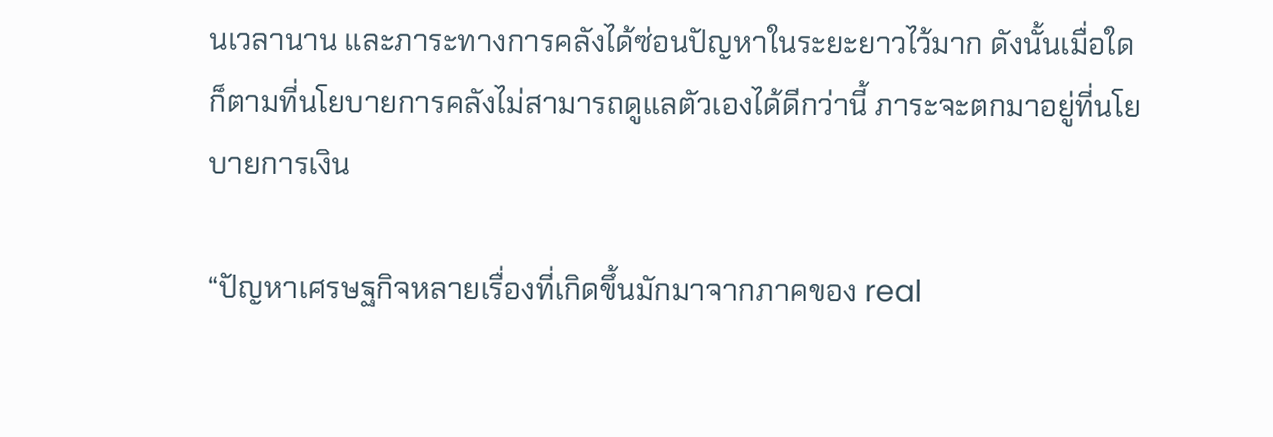นเวลานาน และภาระทางการคลังได้ซ่อนปัญหาในระยะยาวไว้มาก ดังนั้นเมื่อใดก็ตามที่นโยบายการคลังไม่สามารถดูแลตัวเองได้ดีกว่านี้ ภาระจะตกมาอยู่ที่นโยบายการเงิน

“ปัญหาเศรษฐกิจหลายเรื่องที่เกิดขึ้นมักมาจากภาคของ real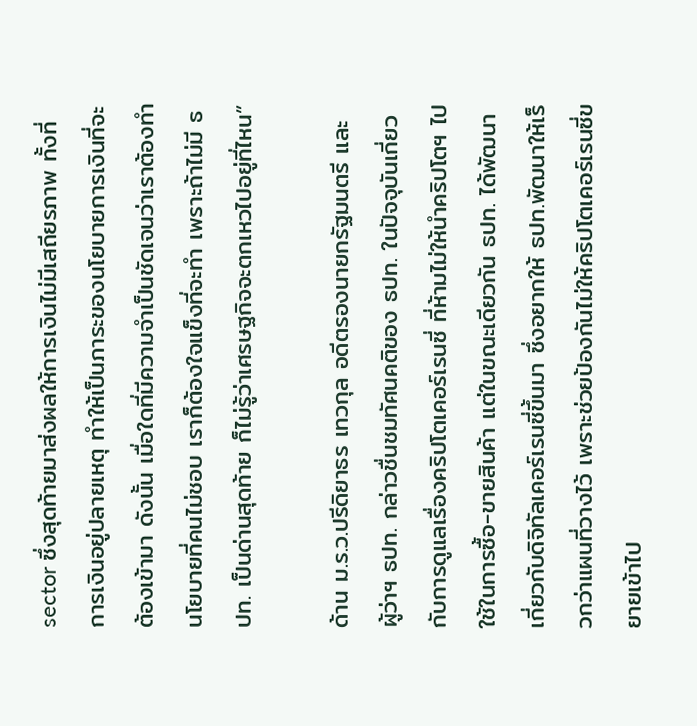sector ซึ่งสุดท้ายมาส่งผลให้การเงินไม่มีเสถียรภาพ ทั้งที่การเงินอยู่ปลายเหตุ ทำให้เป็นภาระของนโยบายการเงินที่จะต้องเข้ามา ดังนั้น เมื่อใดที่มีความจำเป็นชัดเจนว่าเราต้องทำนโยบายที่คนไม่ชอบ เราก็ต้องใจแข็งที่จะทำ เพราะถ้าไม่มี ธปท. เป็นด่านสุดท้าย ก็ไม่รู้ว่าเศรษฐกิจจะตกเหวไปอยู่ที่ไหน”

ด้าน ม.ร.ว.ปรีดิยาธร เทวกุล อดีตรองนายกรัฐมนตรี และ ผู้ว่าฯ ธปท. กล่าวชื่นชมทัศนคติของ ธปท. ในปัจจุบันเกี่ยวกับการดูแลเรื่องคริปโตเคอร์เรนซี่ ที่ห้ามไม่ให้นำคริปโตฯ ไปใช้ในการซื้อ-ขายสินค้า แต่ในขณะเดียวกัน ธปท. ได้พัฒนาเกี่ยวกับดิจิทัลเคอร์เรนซี่ขึ้นมา ซึ่งอยากให้ ธปท.พัฒนาให้เร็วกว่าแผนที่วางไว้ เพราะช่วยป้องกันไม่ให้คริปโตเคอร์เรนซี่ขยายเข้าไป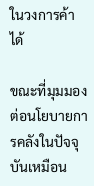ในวงการค้าได้

ขณะที่มุมมองต่อนโยบายการคลังในปัจจุบันเหมือน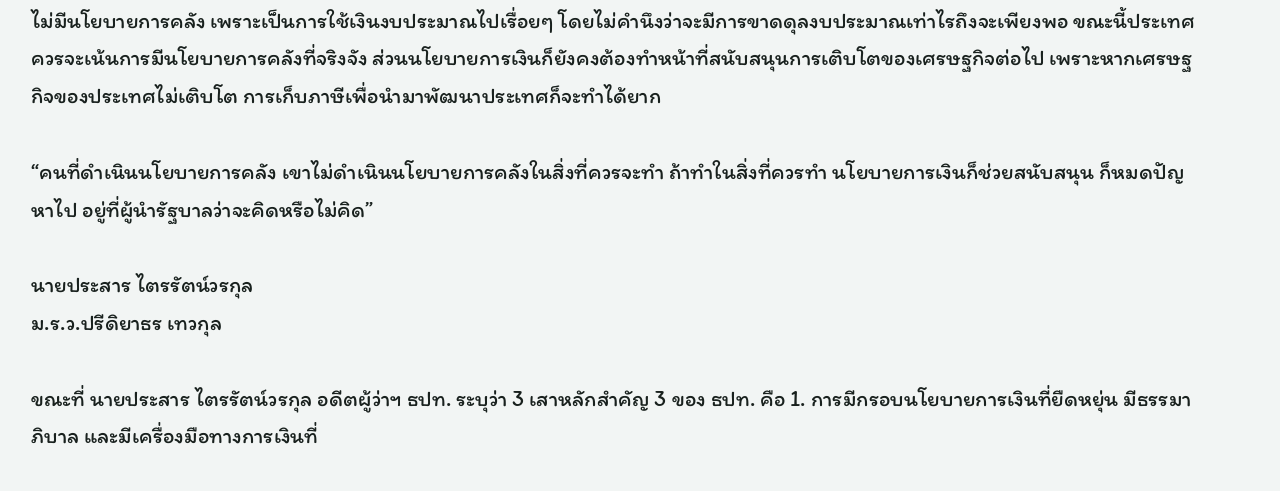ไม่มีนโยบายการคลัง เพราะเป็นการใช้เงินงบประมาณไปเรื่อยๆ โดยไม่คำนึงว่าจะมีการขาดดุลงบประมาณเท่าไรถึงจะเพียงพอ ขณะนี้ประเทศควรจะเน้นการมีนโยบายการคลังที่จริงจัง ส่วนนโยบายการเงินก็ยังคงต้องทำหน้าที่สนับสนุนการเติบโตของเศรษฐกิจต่อไป เพราะหากเศรษฐกิจของประเทศไม่เติบโต การเก็บภาษีเพื่อนำมาพัฒนาประเทศก็จะทำได้ยาก

“คนที่ดำเนินนโยบายการคลัง เขาไม่ดำเนินนโยบายการคลังในสิ่งที่ควรจะทำ ถ้าทำในสิ่งที่ควรทำ นโยบายการเงินก็ช่วยสนับสนุน ก็หมดปัญหาไป อยู่ที่ผู้นำรัฐบาลว่าจะคิดหรือไม่คิด”

นายประสาร ไตรรัตน์วรกุล
ม.ร.ว.ปรีดิยาธร เทวกุล

ขณะที่ นายประสาร ไตรรัตน์วรกุล อดีตผู้ว่าฯ ธปท. ระบุว่า 3 เสาหลักสำคัญ 3 ของ ธปท. คือ 1. การมีกรอบนโยบายการเงินที่ยืดหยุ่น มีธรรมาภิบาล และมีเครื่องมือทางการเงินที่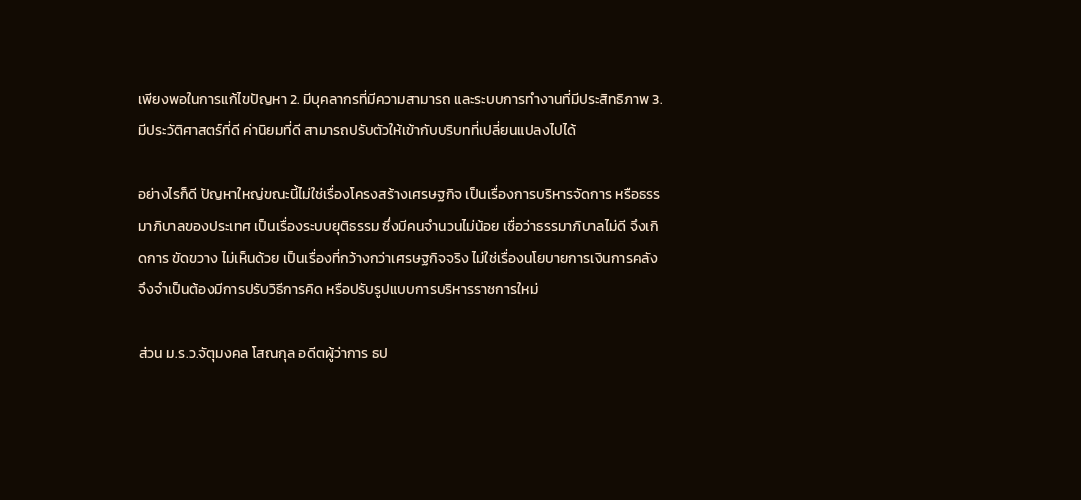เพียงพอในการแก้ไขปัญหา 2. มีบุคลากรที่มีความสามารถ และระบบการทำงานที่มีประสิทธิภาพ 3. มีประวัติศาสตร์ที่ดี ค่านิยมที่ดี สามารถปรับตัวให้เข้ากับบริบทที่เปลี่ยนแปลงไปได้

อย่างไรก็ดี ปัญหาใหญ่ขณะนี้ไม่ใช่เรื่องโครงสร้างเศรษฐกิจ เป็นเรื่องการบริหารจัดการ หรือธรรมาภิบาลของประเทศ เป็นเรื่องระบบยุติธรรม ซึ่งมีคนจำนวนไม่น้อย เชื่อว่าธรรมาภิบาลไม่ดี จึงเกิดการ ขัดขวาง ไม่เห็นด้วย เป็นเรื่องที่กว้างกว่าเศรษฐกิจจริง ไม่ใช่เรื่องนโยบายการเงินการคลัง จึงจำเป็นต้องมีการปรับวิธีการคิด หรือปรับรูปแบบการบริหารราชการใหม่

ส่วน ม.ร.ว.จัตุมงคล โสณกุล อดีตผู้ว่าการ ธป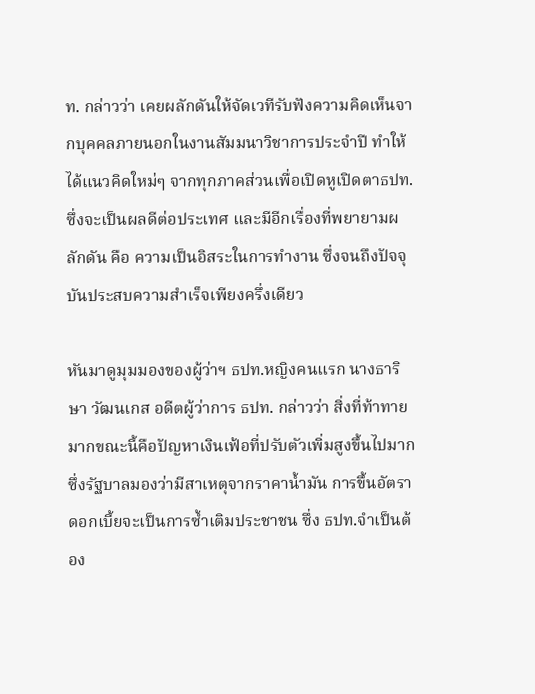ท. กล่าวว่า เคยผลักดันให้จัดเวทีรับฟังความคิดเห็นจากบุคคลภายนอกในงานสัมมนาวิชาการประจำปี ทำให้ได้แนวคิดใหม่ๆ จากทุกภาคส่วนเพื่อเปิดหูเปิดตาธปท. ซึ่งจะเป็นผลดีต่อประเทศ และมีอีกเรื่องที่พยายามผลักดัน คือ ความเป็นอิสระในการทำงาน ซึ่งจนถึงปัจจุบันประสบความสำเร็จเพียงครึ่งเดียว

หันมาดูมุมมองของผู้ว่าฯ ธปท.หญิงคนแรก นางธาริษา วัฒนเกส อดีตผู้ว่าการ ธปท. กล่าวว่า สิ่งที่ท้าทายมากขณะนี้คือปัญหาเงินเฟ้อที่ปรับตัวเพิ่มสูงขึ้นไปมาก ซึ่งรัฐบาลมองว่ามีสาเหตุจากราคาน้ำมัน การขึ้นอัตราดอกเบี้ยจะเป็นการซ้ำเติมประชาชน ซึ่ง ธปท.จำเป็นต้อง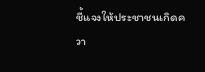ชี้แจงให้ประชาชนเกิดควา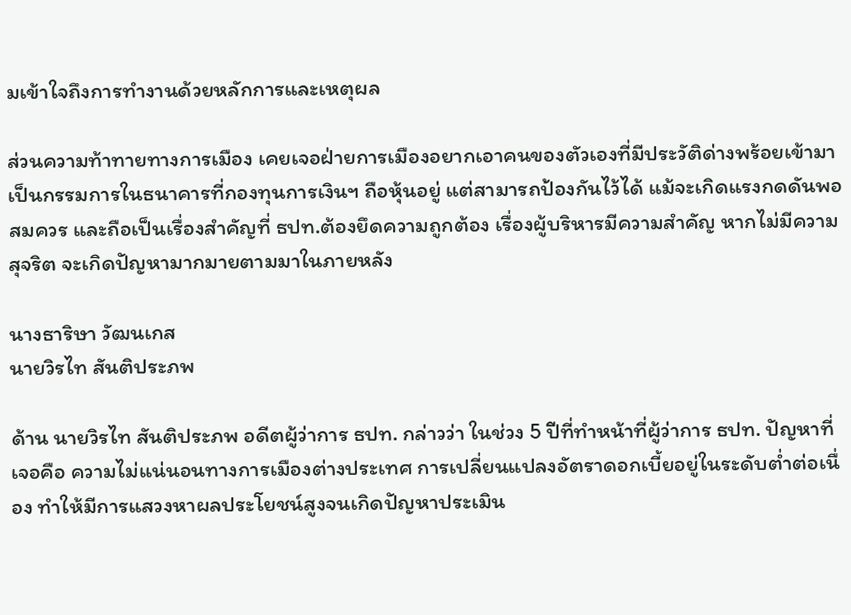มเข้าใจถึงการทำงานด้วยหลักการและเหตุผล

ส่วนความท้าทายทางการเมือง เคยเจอฝ่ายการเมืองอยากเอาคนของตัวเองที่มีประวัติด่างพร้อยเข้ามาเป็นกรรมการในธนาคารที่กองทุนการเงินฯ ถือหุ้นอยู่ แต่สามารถป้องกันไว้ได้ แม้จะเกิดแรงกดดันพอสมควร และถือเป็นเรื่องสำคัญที่ ธปท.ต้องยึดความถูกต้อง เรื่องผู้บริหารมีความสำคัญ หากไม่มีความสุจริต จะเกิดปัญหามากมายตามมาในภายหลัง

นางธาริษา วัฒนเกส
นายวิรไท สันติประภพ

ด้าน นายวิรไท สันติประภพ อดีตผู้ว่าการ ธปท. กล่าวว่า ในช่วง 5 ปีที่ทำหน้าที่ผู้ว่าการ ธปท. ปัญหาที่เจอคือ ความไม่แน่นอนทางการเมืองต่างประเทศ การเปลี่ยนแปลงอัตราดอกเบี้ยอยู่ในระดับต่ำต่อเนื่อง ทำให้มีการแสวงหาผลประโยชน์สูงจนเกิดปัญหาประเมิน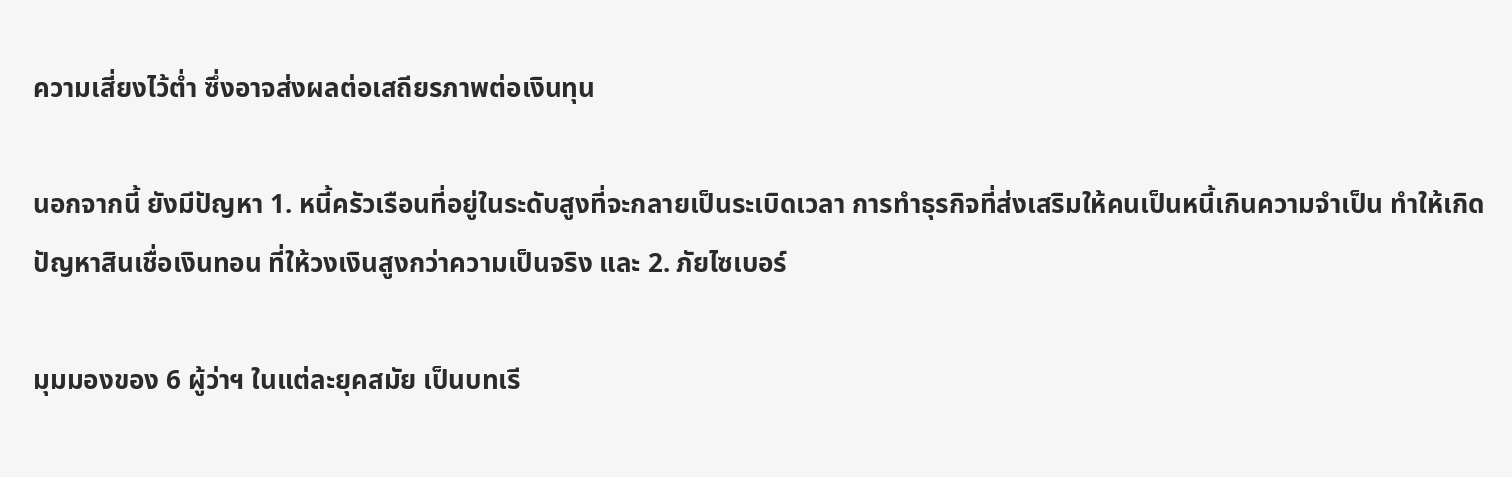ความเสี่ยงไว้ต่ำ ซึ่งอาจส่งผลต่อเสถียรภาพต่อเงินทุน

นอกจากนี้ ยังมีปัญหา 1. หนี้ครัวเรือนที่อยู่ในระดับสูงที่จะกลายเป็นระเบิดเวลา การทำธุรกิจที่ส่งเสริมให้คนเป็นหนี้เกินความจำเป็น ทำให้เกิดปัญหาสินเชื่อเงินทอน ที่ให้วงเงินสูงกว่าความเป็นจริง และ 2. ภัยไซเบอร์

มุมมองของ 6 ผู้ว่าฯ ในแต่ละยุคสมัย เป็นบทเรี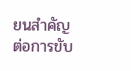ยนสำคัญต่อการขับ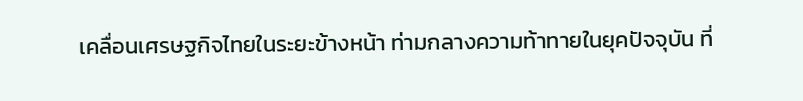เคลื่อนเศรษฐกิจไทยในระยะข้างหน้า ท่ามกลางความท้าทายในยุคปัจจุบัน ที่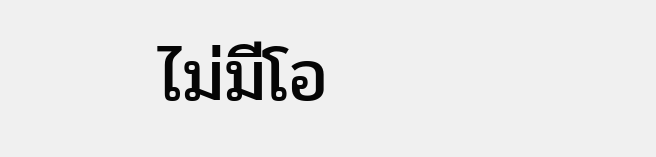ไม่มีโอ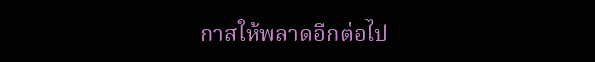กาสให้พลาดอีกต่อไป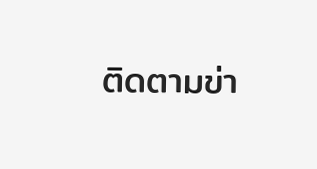ติดตามข่า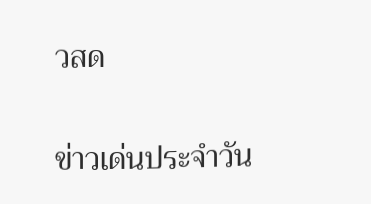วสด

ข่าวเด่นประจำวัน